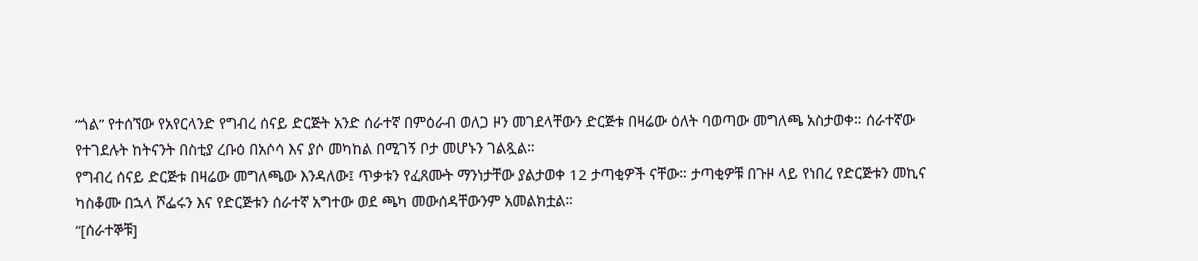“ጎል” የተሰኘው የአየርላንድ የግብረ ሰናይ ድርጅት አንድ ሰራተኛ በምዕራብ ወለጋ ዞን መገደላቸውን ድርጅቱ በዛሬው ዕለት ባወጣው መግለጫ አስታወቀ። ሰራተኛው የተገደሉት ከትናንት በስቲያ ረቡዕ በአሶሳ እና ያሶ መካከል በሚገኝ ቦታ መሆኑን ገልጿል።
የግብረ ሰናይ ድርጅቱ በዛሬው መግለጫው እንዳለው፤ ጥቃቱን የፈጸሙት ማንነታቸው ያልታወቀ 12 ታጣቂዎች ናቸው። ታጣቂዎቹ በጉዞ ላይ የነበረ የድርጅቱን መኪና ካስቆሙ በኋላ ሾፌሩን እና የድርጅቱን ሰራተኛ አግተው ወደ ጫካ መውሰዳቸውንም አመልክቷል።
“[ሰራተኞቹ]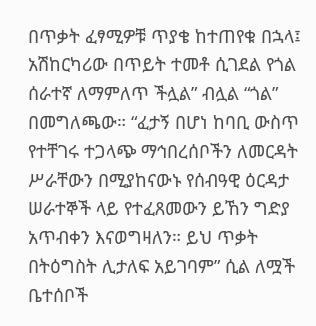በጥቃት ፈፃሚዎቹ ጥያቄ ከተጠየቁ በኋላ፤ አሽከርካሪው በጥይት ተመቶ ሲገደል የጎል ሰራተኛ ለማምለጥ ችሏል” ብሏል “ጎል” በመግለጫው። “ፈታኝ በሆነ ከባቢ ውስጥ የተቸገሩ ተጋላጭ ማኅበረሰቦችን ለመርዳት ሥራቸውን በሚያከናውኑ የሰብዓዊ ዕርዳታ ሠራተኞች ላይ የተፈጸመውን ይኸን ግድያ አጥብቀን እናወግዛለን። ይህ ጥቃት በትዕግስት ሊታለፍ አይገባም” ሲል ለሟች ቤተሰቦች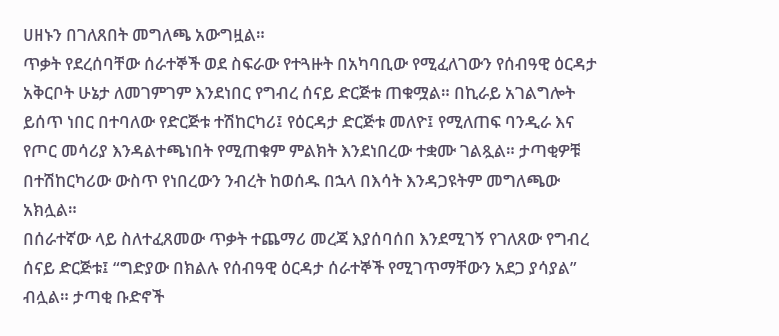ሀዘኑን በገለጸበት መግለጫ አውግዟል።
ጥቃት የደረሰባቸው ሰራተኞች ወደ ስፍራው የተጓዙት በአካባቢው የሚፈለገውን የሰብዓዊ ዕርዳታ አቅርቦት ሁኔታ ለመገምገም እንደነበር የግብረ ሰናይ ድርጅቱ ጠቁሟል። በኪራይ አገልግሎት ይሰጥ ነበር በተባለው የድርጅቱ ተሽከርካሪ፤ የዕርዳታ ድርጅቱ መለዮ፤ የሚለጠፍ ባንዲራ እና የጦር መሳሪያ እንዳልተጫነበት የሚጠቁም ምልክት እንደነበረው ተቋሙ ገልጿል። ታጣቂዎቹ በተሽከርካሪው ውስጥ የነበረውን ንብረት ከወሰዱ በኋላ በእሳት እንዳጋዩትም መግለጫው አክሏል።
በሰራተኛው ላይ ስለተፈጸመው ጥቃት ተጨማሪ መረጃ እያሰባሰበ እንደሚገኝ የገለጸው የግብረ ሰናይ ድርጅቱ፤ “ግድያው በክልሉ የሰብዓዊ ዕርዳታ ሰራተኞች የሚገጥማቸውን አደጋ ያሳያል” ብሏል። ታጣቂ ቡድኖች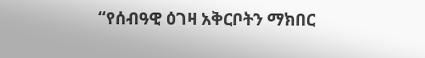“የሰብዓዊ ዕገዛ አቅርቦትን ማክበር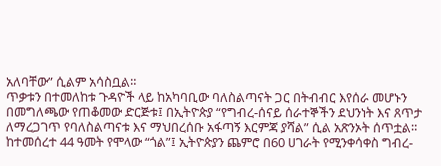አለባቸው” ሲልም አሳስቧል።
ጥቃቱን በተመለከቱ ጉዳዮች ላይ ከአካባቢው ባለስልጣናት ጋር በትብብር እየሰራ መሆኑን በመግለጫው የጠቆመው ድርጅቱ፤ በኢትዮጵያ “የግብረ-ሰናይ ሰራተኞችን ደህንነት እና ጸጥታ ለማረጋገጥ የባለስልጣናቱ እና ማህበረሰቡ አፋጣኝ እርምጃ ያሻል” ሲል አጽንኦት ሰጥቷል።
ከተመሰረተ 44 ዓመት የሞላው “ጎል”፤ ኢትዮጵያን ጨምሮ በ60 ሀገራት የሚንቀሳቀስ ግብረ-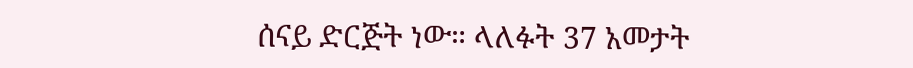ሰናይ ድርጅት ነው። ላለፉት 37 አመታት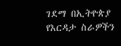ገደማ በኢትዮጵያ የእርዳታ ስራዎችን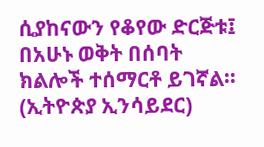ሲያከናውን የቆየው ድርጅቱ፤ በአሁኑ ወቅት በሰባት ክልሎች ተሰማርቶ ይገኛል። (ኢትዮጵያ ኢንሳይደር)